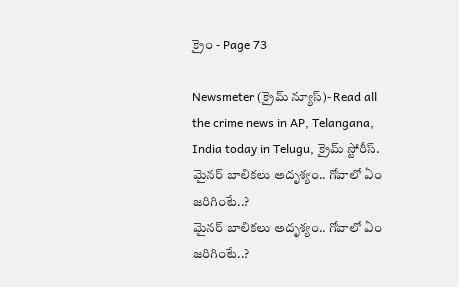క్రైం - Page 73

Newsmeter (క్రైమ్ న్యూస్)- Read all the crime news in AP, Telangana, India today in Telugu, క్రైమ్ స్టోరీస్.
మైనర్ బాలిక‌లు అదృశ్యం.. గోవాలో ఏం జరిగింటే..?
మైనర్ బాలిక‌లు అదృశ్యం.. గోవాలో ఏం జరిగింటే..?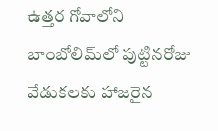ఉత్తర గోవాలోని బాంబోలిమ్‌లో పుట్టినరోజు వేడుకలకు హాజరైన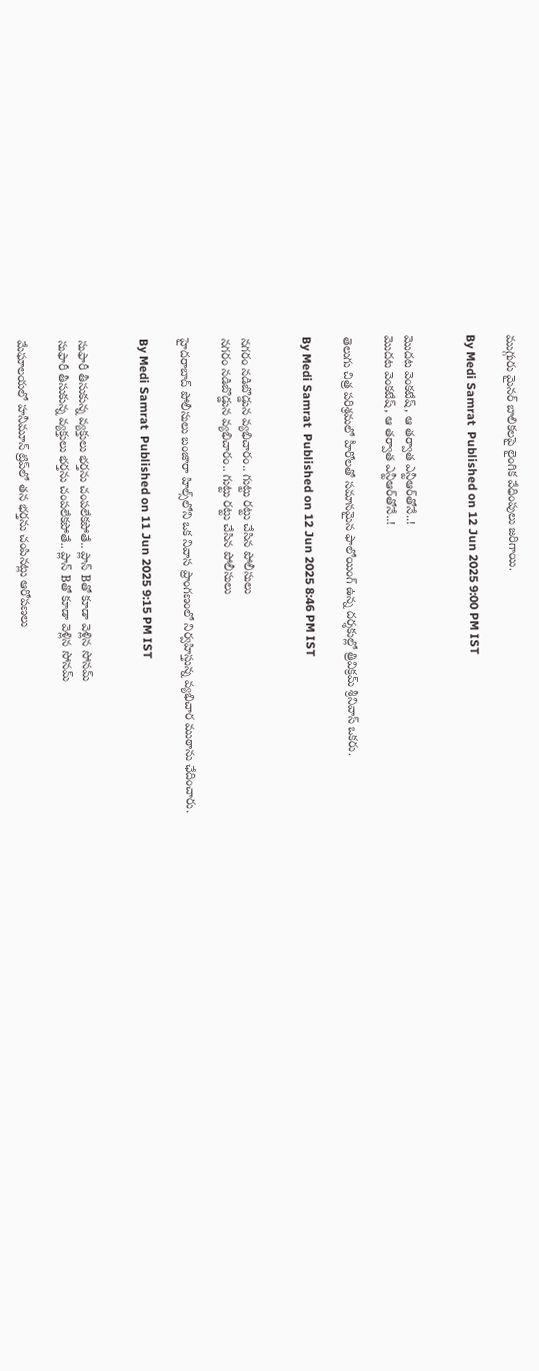ముగ్గురు మైనర్ బాలికలపై లైంగిక వేధింపులు జరిగాయి.

By Medi Samrat  Published on 12 Jun 2025 9:00 PM IST


మొదట వెంకటేష్, ఆ తర్వాత ఎన్టీఆర్‌తోనే..!
మొదట వెంకటేష్, ఆ తర్వాత ఎన్టీఆర్‌తోనే..!

తెలుగు చిత్ర పరిశ్రమలో హీరోలతో సమానమైన ఫాలోయింగ్ ఉన్న దర్శకుల్లో త్రివిక్రమ్ శ్రీనివాస్ ఒకరు.

By Medi Samrat  Published on 12 Jun 2025 8:46 PM IST


న‌గ‌రం న‌డిబొడ్డున వ్యభిచారం.. గుట్టు రట్టు చేసిన పోలీసులు
న‌గ‌రం న‌డిబొడ్డున వ్యభిచారం.. గుట్టు రట్టు చేసిన పోలీసులు

హైదరాబాద్ పోలీసులు బంజారా హిల్స్‌లోని ఒక నివాస ప్రాంగణంలో నిర్వహిస్తున్న వ్యభిచార ముఠాను ఛేదించారు.

By Medi Samrat  Published on 11 Jun 2025 9:15 PM IST


సుఫారీ తీసుకున్న వ్యక్తులు భ‌ర్త‌ను చంప‌లేక‌పోతే.. ప్లాన్ Bతో కూడా వెళ్లిన సోనమ్
సుఫారీ తీసుకున్న వ్యక్తులు భ‌ర్త‌ను చంప‌లేక‌పోతే.. ప్లాన్ Bతో కూడా వెళ్లిన సోనమ్

మేఘాలయలో హనీమూన్ ట్రిప్‌లో తన భర్తను చంపినట్లు ఆరోపణలు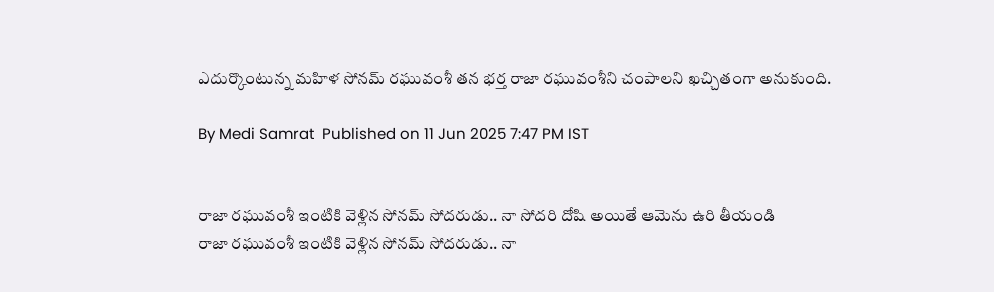ఎదుర్కొంటున్న మహిళ సోనమ్ రఘువంశీ తన భర్త రాజా రఘువంశీని చంపాలని ఖచ్చితంగా అనుకుంది.

By Medi Samrat  Published on 11 Jun 2025 7:47 PM IST


రాజా రఘువంశీ ఇంటికి వెళ్లిన సోనమ్ సోద‌రుడు.. నా సోదరి దోషి అయితే ఆమెను ఉరి తీయండి
రాజా రఘువంశీ ఇంటికి వెళ్లిన సోనమ్ సోద‌రుడు.. నా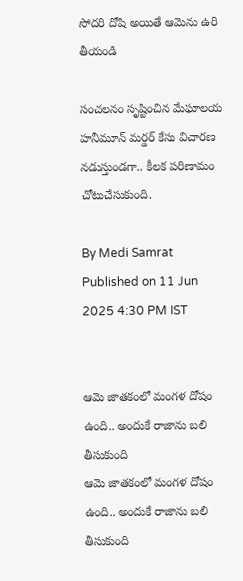సోదరి దోషి అయితే ఆమెను ఉరి తీయండి

సంచ‌ల‌నం సృష్టించిన మేఘాల‌య‌ హ‌నీమూన్ మ‌ర్డ‌ర్ కేసు విచార‌ణ న‌డుస్తుండ‌గా.. కీల‌క ప‌రిణామం చోటుచేసుకుంది.

By Medi Samrat  Published on 11 Jun 2025 4:30 PM IST


ఆమె జాతకంలో మంగళ దోషం ఉంది.. అందుకే రాజాను బలి తీసుకుంది
ఆమె జాతకంలో మంగళ దోషం ఉంది.. అందుకే రాజాను బలి తీసుకుంది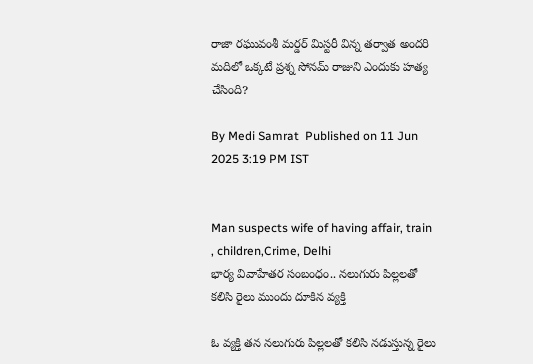రాజా రఘువంశీ మర్డర్ మిస్టరీ విన్న తర్వాత అందరి మదిలో ఒక్కటే ప్రశ్న సోనమ్ రాజుని ఎందుకు హత్య చేసింది?

By Medi Samrat  Published on 11 Jun 2025 3:19 PM IST


Man suspects wife of having affair, train , children,Crime, Delhi
భార్య వివాహేతర సంబంధం.. నలుగురు పిల్లలతో కలిసి రైలు ముందు దూకిన వ్యక్తి

ఓ వ్యక్తి తన నలుగురు పిల్లలతో కలిసి నడుస్తున్న రైలు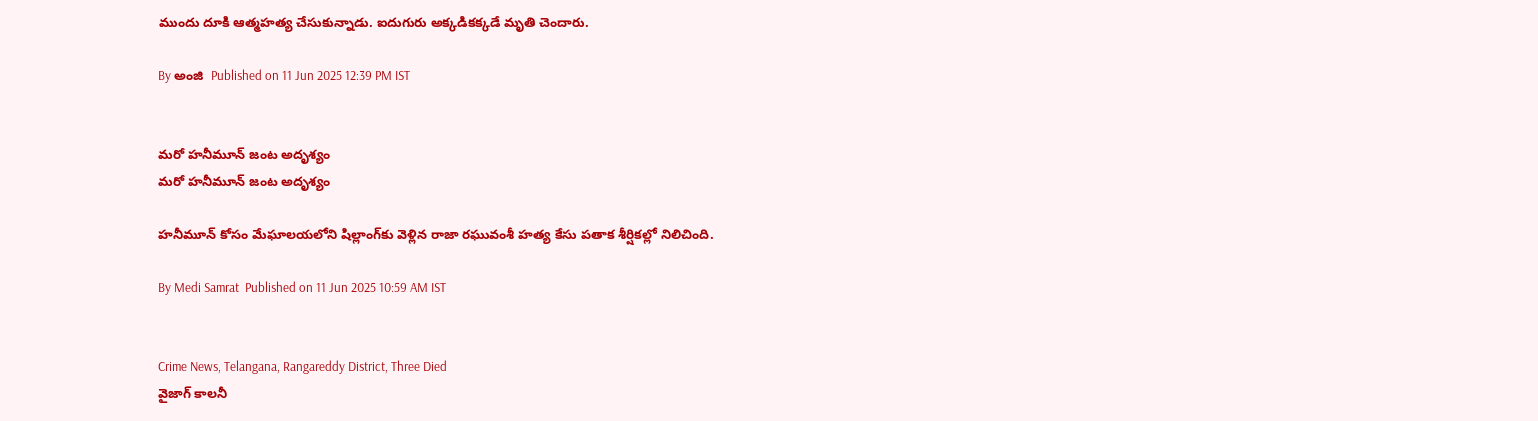ముందు దూకి ఆత్మహత్య చేసుకున్నాడు. ఐదుగురు అక్కడికక్కడే మృతి చెందారు.

By అంజి  Published on 11 Jun 2025 12:39 PM IST


మ‌రో హనీమూన్ జంట అదృశ్యం
మ‌రో హనీమూన్ జంట అదృశ్యం

హనీమూన్ కోసం మేఘాలయలోని షిల్లాంగ్‌కు వెళ్లిన రాజా రఘువంశీ హత్య కేసు పతాక శీర్షికల్లో నిలిచింది.

By Medi Samrat  Published on 11 Jun 2025 10:59 AM IST


Crime News, Telangana, Rangareddy District, Three Died
వైజాగ్ కాలనీ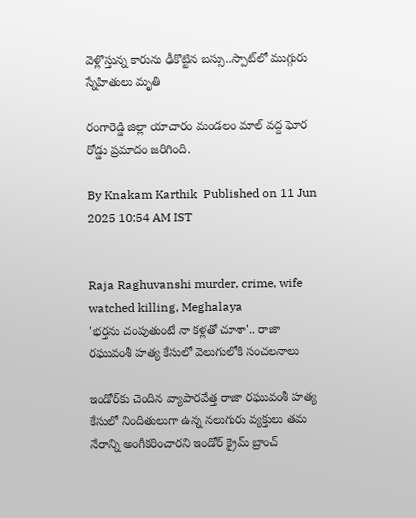వెళ్లొస్తున్న కారును ఢీకొట్టిన బస్సు..స్పాట్‌లో ముగ్గురు స్నేహితులు మృతి

రంగారెడ్డి జిల్లా యాచారం మండలం మాల్ వద్ద ఘోర రోడ్డు ప్రమాదం జరిగింది.

By Knakam Karthik  Published on 11 Jun 2025 10:54 AM IST


Raja Raghuvanshi murder, crime, wife watched killing, Meghalaya
'భర్తను చంపుతుంటే నా కళ్లతో చూశా'.. రాజా రఘువంశీ హత్య కేసులో వెలుగులోకి సంచలనాలు

ఇండోర్‌కు చెందిన వ్యాపారవేత్త రాజా రఘువంశీ హత్య కేసులో నిందితులుగా ఉన్న నలుగురు వ్యక్తులు తమ నేరాన్ని అంగీకరించారని ఇండోర్ క్రైమ్ బ్రాంచ్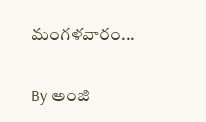మంగళవారం...

By అంజి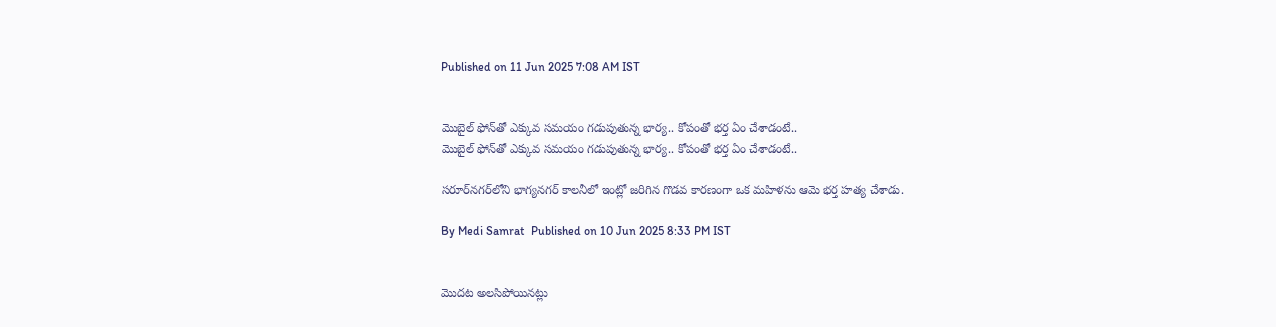Published on 11 Jun 2025 7:08 AM IST


మొబైల్ ఫోన్‌తో ఎక్కువ సమయం గడుపుతున్న‌ భార్య.. కోపంతో భ‌ర్త ఏం చేశాడంటే..
మొబైల్ ఫోన్‌తో ఎక్కువ సమయం గడుపుతున్న‌ భార్య.. కోపంతో భ‌ర్త ఏం చేశాడంటే..

సరూర్‌నగర్‌లోని భాగ్యనగర్ కాలనీలో ఇంట్లో జరిగిన గొడవ కారణంగా ఒక మహిళను ఆమె భర్త హత్య చేశాడు.

By Medi Samrat  Published on 10 Jun 2025 8:33 PM IST


మొద‌ట‌ అలసిపోయినట్లు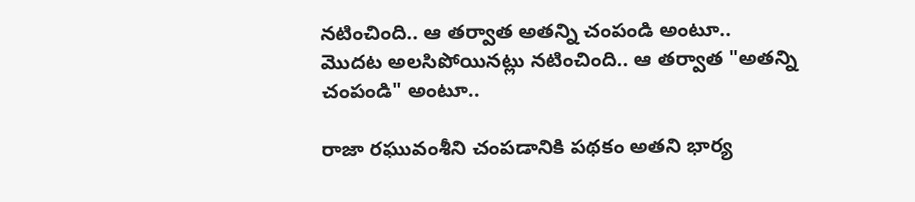నటించింది.. ఆ త‌ర్వాత అతన్ని చంపండి అంటూ..
మొద‌ట‌ అలసిపోయినట్లు నటించింది.. ఆ త‌ర్వాత "అతన్ని చంపండి" అంటూ..

రాజా రఘువంశీని చంపడానికి పథకం అతని భార్య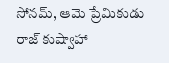సోనమ్, ఆమె ప్రేమికుడు రాజ్ కుష్వాహా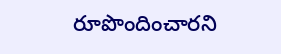రూపొందించారని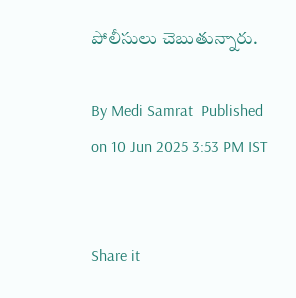పోలీసులు చెబుతున్నారు.

By Medi Samrat  Published on 10 Jun 2025 3:53 PM IST


Share it